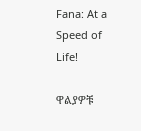Fana: At a Speed of Life!

ዋልያዎቹ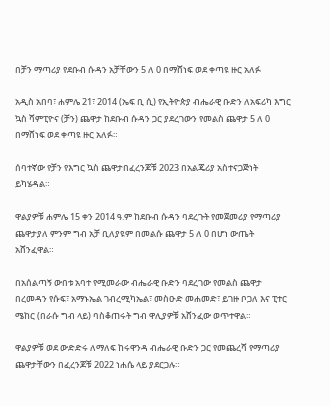በቻን ማጣሪያ የደቡብ ሱዳን አቻቸውን 5 ለ 0 በማሸነፍ ወደ ቀጣዩ ዙር አለፉ

አዲስ አበባ፣ ሐምሌ 21፣ 2014 (ኤፍ ቢ ሲ) የኢትዮጵያ ብሔራዊ ቡድን ለአፍሪካ እግር ኳስ ሻምፒዮና (ቻን) ጨዋታ ከደቡብ ሱዳን ጋር ያደረገውን የመልስ ጨዋታ 5 ለ 0 በማሸነፍ ወደ ቀጣዩ ዙር አለፉ።

ሰባተኛው የቻን የእግር ኳስ ጨዋታበፈረንጆቹ 2023 በአልጄሪያ አስተናጋጅነት ይካሄዳል።

ዋልያዎቹ ሐምሌ 15 ቀን 2014 ዓ.ም ከደቡብ ሱዳን ባደረጉት የመጀመሪያ የማጣሪያ ጨዋታያለ ምንም ግብ አቻ ቢለያዩም በመልሱ ጨዋታ 5 ለ 0 በሆነ ውጤት አሸንፈዋል።

በአሰልጣኝ ውበቱ አባተ የሚመራው ብሔራዊ ቡድን ባደረገው የመልስ ጨዋታ በረመዳን የሱፍ፣ አማኑኤል ገብረሚካኤል፣ መስዑድ መሐመድ፣ ይገዙ ቦጋለ እና ፒተር ሜከር (በራሱ ግብ ላይ) ባስቆጠሩት ግብ ዋሊያዎቹ አሸንፈው ወጥተዋል።

ዋልያዎቹ ወደ ውድድሩ ለማለፍ ከሩዋንዳ ብሔራዊ ቡድን ጋር የመጨረሻ የማጣሪያ ጨዋታቸውን በፈረንጆቹ 2022 ነሐሴ ላይ ያደርጋሉ።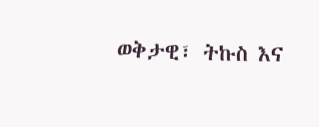ወቅታዊ፣ ትኩስ እና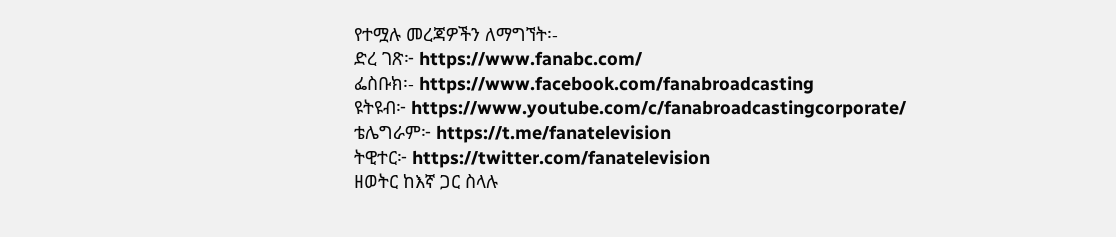የተሟሉ መረጃዎችን ለማግኘት፡-
ድረ ገጽ፦ https://www.fanabc.com/
ፌስቡክ፡- https://www.facebook.com/fanabroadcasting
ዩትዩብ፦ https://www.youtube.com/c/fanabroadcastingcorporate/
ቴሌግራም፦ https://t.me/fanatelevision
ትዊተር፦ https://twitter.com/fanatelevision
ዘወትር ከእኛ ጋር ስላሉ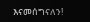እናመሰግናለን!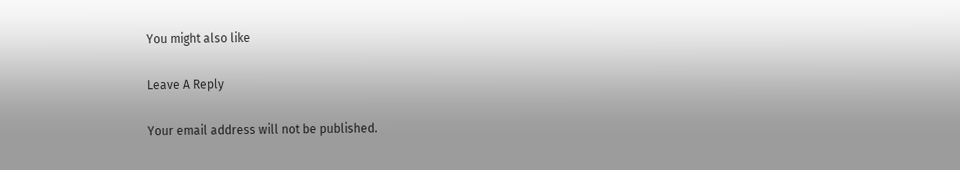You might also like

Leave A Reply

Your email address will not be published.